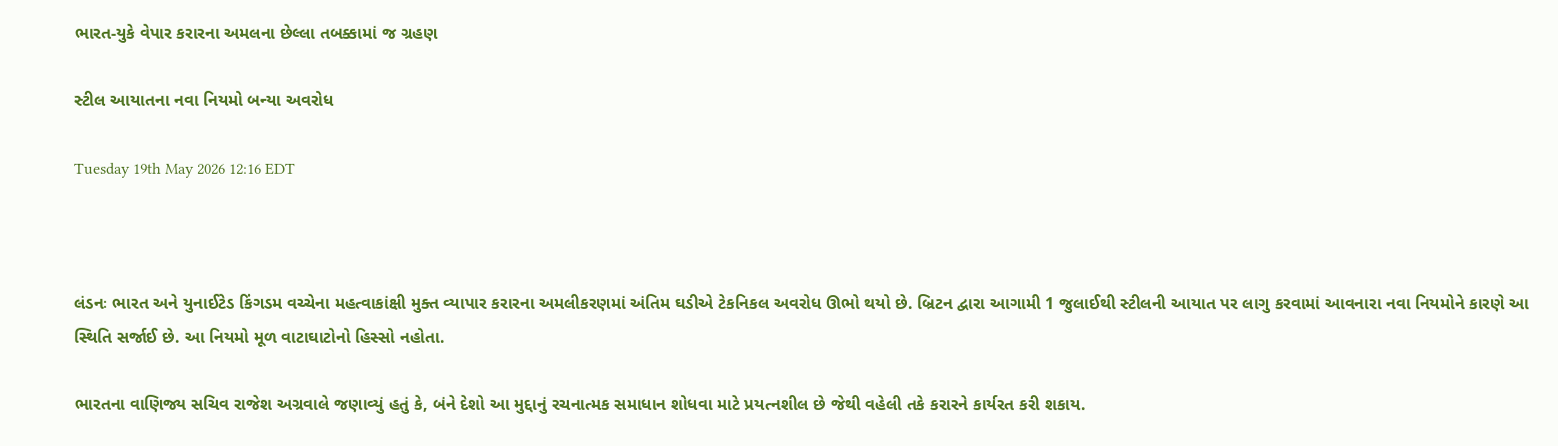ભારત-યુકે વેપાર કરારના અમલના છેલ્લા તબક્કામાં જ ગ્રહણ

સ્ટીલ આયાતના નવા નિયમો બન્યા અવરોધ

Tuesday 19th May 2026 12:16 EDT



લંડનઃ ભારત અને યુનાઈટેડ કિંગડમ વચ્ચેના મહત્વાકાંક્ષી મુક્ત વ્યાપાર કરારના અમલીકરણમાં અંતિમ ઘડીએ ટેકનિકલ અવરોધ ઊભો થયો છે. બ્રિટન દ્વારા આગામી 1 જુલાઈથી સ્ટીલની આયાત પર લાગુ કરવામાં આવનારા નવા નિયમોને કારણે આ સ્થિતિ સર્જાઈ છે. આ નિયમો મૂળ વાટાઘાટોનો હિસ્સો નહોતા.

ભારતના વાણિજ્ય સચિવ રાજેશ અગ્રવાલે જણાવ્યું હતું કે, બંને દેશો આ મુદ્દાનું રચનાત્મક સમાધાન શોધવા માટે પ્રયત્નશીલ છે જેથી વહેલી તકે કરારને કાર્યરત કરી શકાય.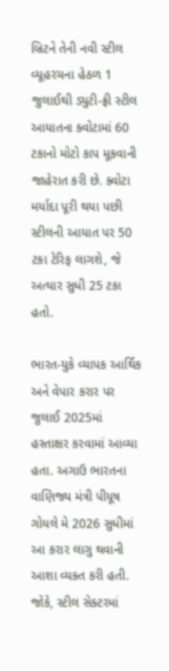બ્રિટને તેની નવી સ્ટીલ વ્યૂહરચના હેઠળ 1 જુલાઈથી ડ્યુટી-ફ્રી સ્ટીલ આયાતના ક્વોટામાં 60 ટકાનો મોટો કાપ મૂકવાની જાહેરાત કરી છે. ક્વોટા મર્યાદા પૂરી થયા પછી સ્ટીલની આયાત પર 50 ટકા ટેરિફ લાગશે, જે અત્યાર સુધી 25 ટકા હતો.

ભારત-યુકે વ્યાપક આર્થિક અને વેપાર કરાર પર જુલાઈ 2025માં હસ્તાક્ષર કરવામાં આવ્યા હતા. અગાઉ ભારતના વાણિજ્ય મંત્રી પીયૂષ ગોયલે મે 2026 સુધીમાં આ કરાર લાગુ થવાની આશા વ્યક્ત કરી હતી. જોકે, સ્ટીલ સેક્ટરમાં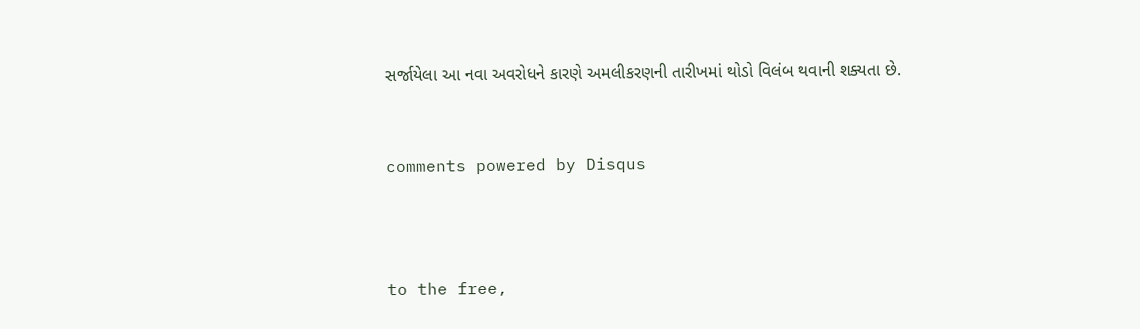સર્જાયેલા આ નવા અવરોધને કારણે અમલીકરણની તારીખમાં થોડો વિલંબ થવાની શક્યતા છે.


comments powered by Disqus



to the free,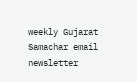weekly Gujarat Samachar email newsletter